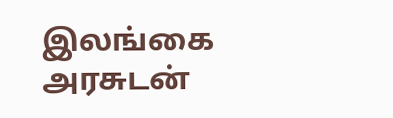இலங்கை அரசுடன்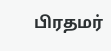பிரதமர்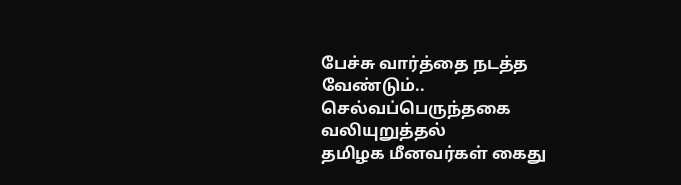பேச்சு வார்த்தை நடத்த வேண்டும்.. செல்வப்பெருந்தகை வலியுறுத்தல்
தமிழக மீனவர்கள் கைது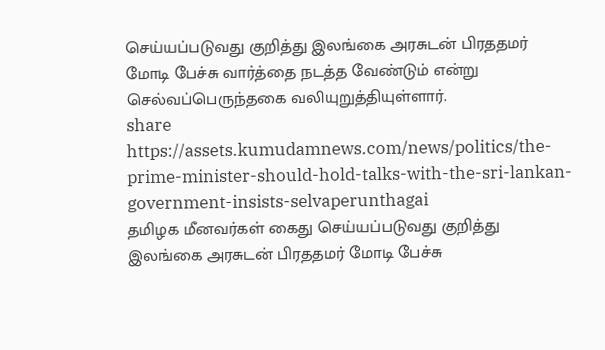செய்யப்படுவது குறித்து இலங்கை அரசுடன் பிரததமர் மோடி பேச்சு வார்த்தை நடத்த வேண்டும் என்று செல்வப்பெருந்தகை வலியுறுத்தியுள்ளார்.
share
https://assets.kumudamnews.com/news/politics/the-prime-minister-should-hold-talks-with-the-sri-lankan-government-insists-selvaperunthagai
தமிழக மீனவர்கள் கைது செய்யப்படுவது குறித்து இலங்கை அரசுடன் பிரததமர் மோடி பேச்சு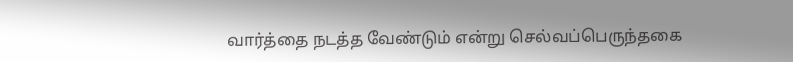வார்த்தை நடத்த வேண்டும் என்று செல்வப்பெருந்தகை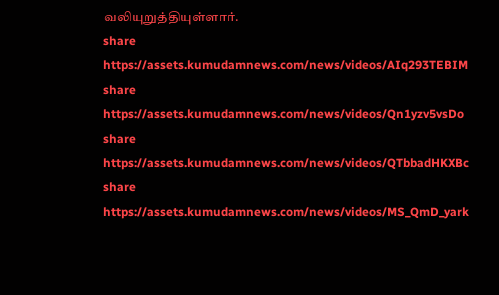வலியுறுத்தியுள்ளார்.
share
https://assets.kumudamnews.com/news/videos/AIq293TEBIM
share
https://assets.kumudamnews.com/news/videos/Qn1yzv5vsDo
share
https://assets.kumudamnews.com/news/videos/QTbbadHKXBc
share
https://assets.kumudamnews.com/news/videos/MS_QmD_yark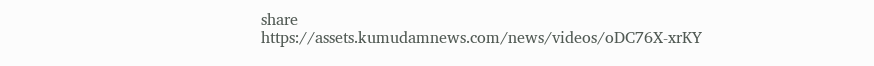share
https://assets.kumudamnews.com/news/videos/oDC76X-xrKY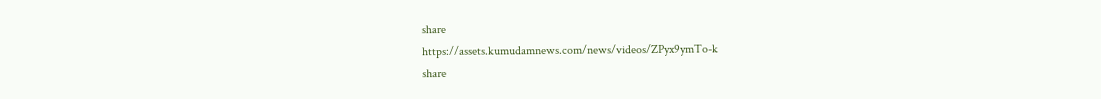share
https://assets.kumudamnews.com/news/videos/ZPyx9ymTo-k
share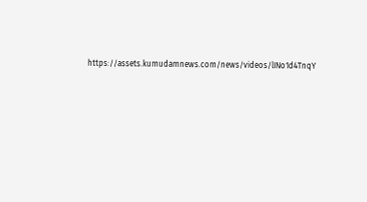https://assets.kumudamnews.com/news/videos/lINo1d4TnqY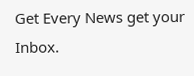Get Every News get your Inbox.